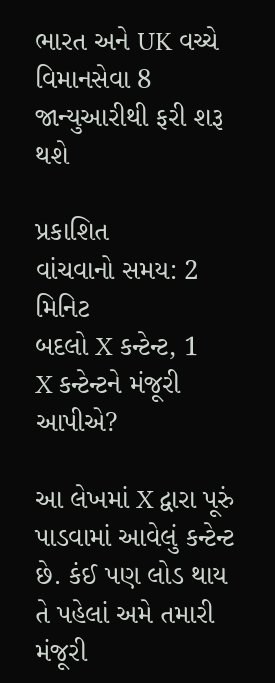ભારત અને UK વચ્ચે વિમાનસેવા 8 જાન્યુઆરીથી ફરી શરૂ થશે

પ્રકાશિત
વાંચવાનો સમય: 2 મિનિટ
બદલો X કન્ટેન્ટ, 1
X કન્ટેન્ટને મંજૂરી આપીએ?

આ લેખમાં X દ્વારા પૂરું પાડવામાં આવેલું કન્ટેન્ટ છે. કંઈ પણ લોડ થાય તે પહેલાં અમે તમારી મંજૂરી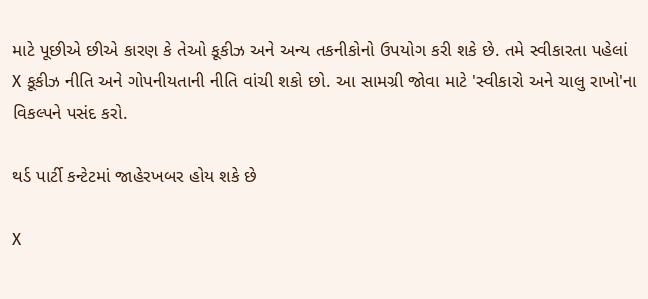માટે પૂછીએ છીએ કારણ કે તેઓ કૂકીઝ અને અન્ય તકનીકોનો ઉપયોગ કરી શકે છે. તમે સ્વીકારતા પહેલાં X કૂકીઝ નીતિ અને ગોપનીયતાની નીતિ વાંચી શકો છો. આ સામગ્રી જોવા માટે 'સ્વીકારો અને ચાલુ રાખો'ના વિકલ્પને પસંદ કરો.

થર્ડ પાર્ટી કન્ટેટમાં જાહેરખબર હોય શકે છે

X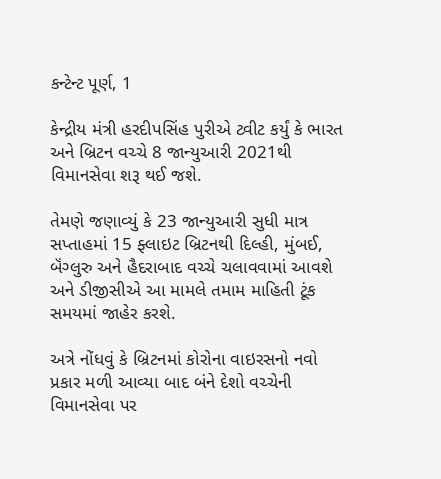કન્ટેન્ટ પૂર્ણ, 1

કેન્દ્રીય મંત્રી હરદીપસિંહ પુરીએ ટ્વીટ કર્યું કે ભારત અને બ્રિટન વચ્ચે 8 જાન્યુઆરી 2021થી વિમાનસેવા શરૂ થઈ જશે.

તેમણે જણાવ્યું કે 23 જાન્યુઆરી સુધી માત્ર સપ્તાહમાં 15 ફ્લાઇટ બ્રિટનથી દિલ્હી, મુંબઈ, બૅંગ્લુરુ અને હૈદરાબાદ વચ્ચે ચલાવવામાં આવશે અને ડીજીસીએ આ મામલે તમામ માહિતી ટૂંક સમયમાં જાહેર કરશે.

અત્રે નોંધવું કે બ્રિટનમાં કોરોના વાઇરસનો નવો પ્રકાર મળી આવ્યા બાદ બંને દેશો વચ્ચેની વિમાનસેવા પર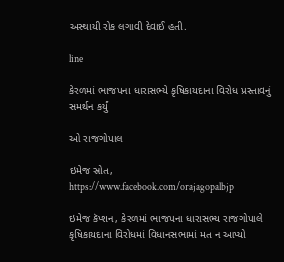અસ્થાયી રોક લગાવી દેવાઈ હતી.

line

કેરળમાં ભાજપના ધારાસભ્યે કૃષિકાયદાના વિરોધ પ્રસ્તાવનું સમર્થન કર્યું

ઓ રાજગોપાલ

ઇમેજ સ્રોત, https://www.facebook.com/orajagopalbjp

ઇમેજ કૅપ્શન, કેરળમાં ભાજપના ધારાસભ્ય રાજગોપાલે કૃષિકાયદાના વિરોધમાં વિધાનસભામાં મત ન આપ્યો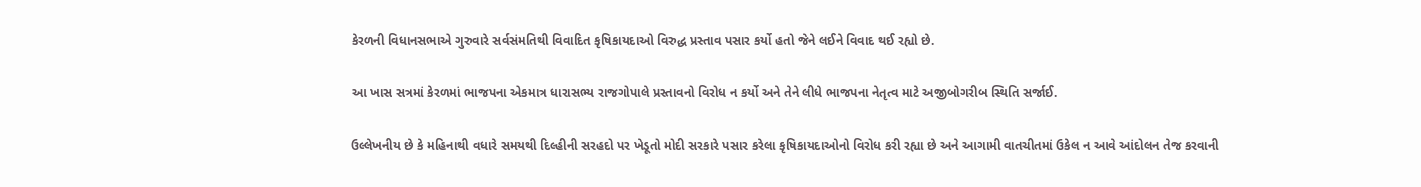કેરળની વિધાનસભાએ ગુરુવારે સર્વસંમતિથી વિવાદિત કૃષિકાયદાઓ વિરુદ્ધ પ્રસ્તાવ પસાર કર્યો હતો જેને લઈને વિવાદ થઈ રહ્યો છે.

આ ખાસ સત્રમાં કેરળમાં ભાજપના એકમાત્ર ધારાસભ્ય રાજગોપાલે પ્રસ્તાવનો વિરોધ ન કર્યો અને તેને લીધે ભાજપના નેતૃત્વ માટે અજીબોગરીબ સ્થિતિ સર્જાઈ.

ઉલ્લેખનીય છે કે મહિનાથી વધારે સમયથી દિલ્હીની સરહદો પર ખેડૂતો મોદી સરકારે પસાર કરેલા કૃષિકાયદાઓનો વિરોધ કરી રહ્યા છે અને આગામી વાતચીતમાં ઉકેલ ન આવે આંદોલન તેજ કરવાની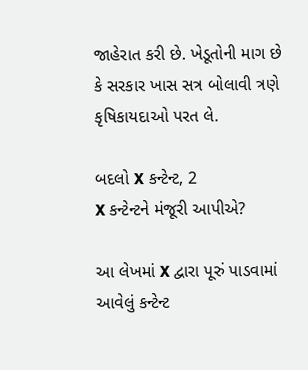જાહેરાત કરી છે. ખેડૂતોની માગ છે કે સરકાર ખાસ સત્ર બોલાવી ત્રણે કૃષિકાયદાઓ પરત લે.

બદલો X કન્ટેન્ટ, 2
X કન્ટેન્ટને મંજૂરી આપીએ?

આ લેખમાં X દ્વારા પૂરું પાડવામાં આવેલું કન્ટેન્ટ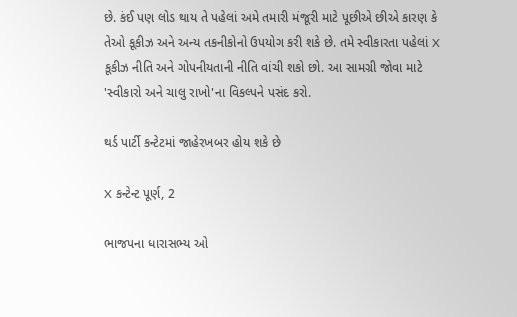છે. કંઈ પણ લોડ થાય તે પહેલાં અમે તમારી મંજૂરી માટે પૂછીએ છીએ કારણ કે તેઓ કૂકીઝ અને અન્ય તકનીકોનો ઉપયોગ કરી શકે છે. તમે સ્વીકારતા પહેલાં X કૂકીઝ નીતિ અને ગોપનીયતાની નીતિ વાંચી શકો છો. આ સામગ્રી જોવા માટે 'સ્વીકારો અને ચાલુ રાખો'ના વિકલ્પને પસંદ કરો.

થર્ડ પાર્ટી કન્ટેટમાં જાહેરખબર હોય શકે છે

X કન્ટેન્ટ પૂર્ણ, 2

ભાજપના ધારાસભ્ય ઓ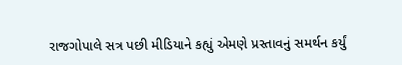રાજગોપાલે સત્ર પછી મીડિયાને કહ્યું એમણે પ્રસ્તાવનું સમર્થન કર્યું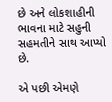છે અને લોકશાહીની ભાવના માટે સહુની સહમતીને સાથ આપ્યો છે.

એ પછી એમણે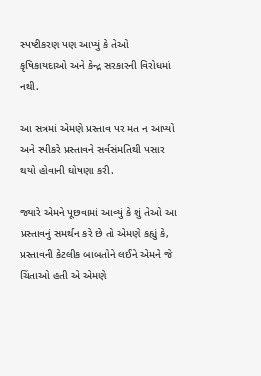સ્પષ્ટીકરણ પણ આપ્યું કે તેઓ કૃષિકાયદાઓ અને કેન્દ્ર સરકારની વિરોધમાં નથી.

આ સત્રમાં એમણે પ્રસ્તાવ પર મત ન આપ્યો અને સ્પીકરે પ્રસ્તાવને સર્વસંમતિથી પસાર થયો હોવાની ઘોષણા કરી.

જ્યારે એમને પૂછવામાં આવ્યું કે શું તેઓ આ પ્રસ્તાવનું સમર્થન કરે છે તો એમણે કહ્યું કે, પ્રસ્તાવની કેટલીક બાબતોને લઈને એમને જે ચિંતાઓ હતી એ એમણે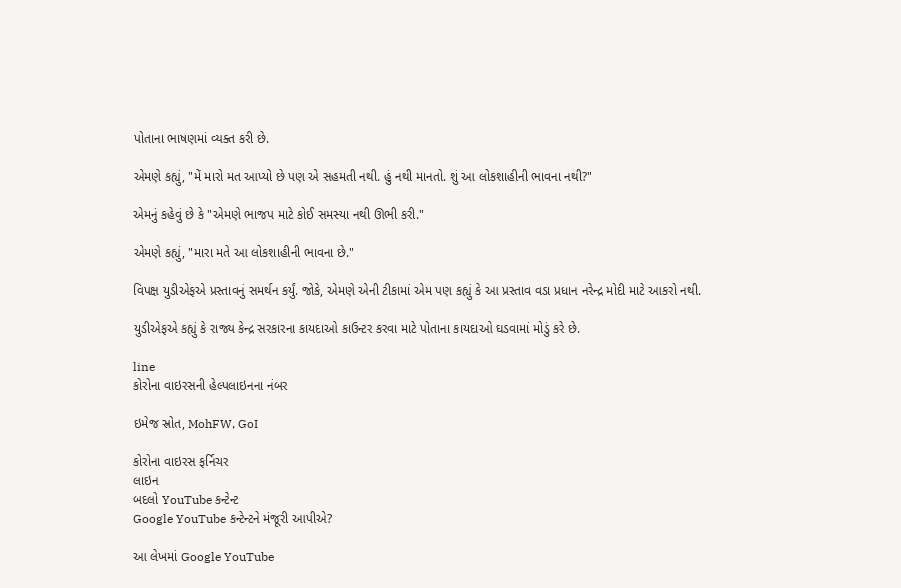પોતાના ભાષણમાં વ્યક્ત કરી છે.

એમણે કહ્યું, "મેં મારો મત આપ્યો છે પણ એ સહમતી નથી. હું નથી માનતો. શું આ લોકશાહીની ભાવના નથી?"

એમનું કહેવું છે કે "એમણે ભાજપ માટે કોઈ સમસ્યા નથી ઊભી કરી."

એમણે કહ્યું, "મારા મતે આ લોકશાહીની ભાવના છે."

વિપક્ષ યુડીએફએ પ્રસ્તાવનું સમર્થન કર્યું. જોકે, એમણે એની ટીકામાં એમ પણ કહ્યું કે આ પ્રસ્તાવ વડા પ્રધાન નરેન્દ્ર મોદી માટે આકરો નથી.

યુડીએફએ કહ્યું કે રાજ્ય કેન્દ્ર સરકારના કાયદાઓ કાઉન્ટર કરવા માટે પોતાના કાયદાઓ ઘડવામાં મોડું કરે છે.

line
કોરોના વાઇરસની હેલ્પલાઇનના નંબર

ઇમેજ સ્રોત, MohFW, GoI

કોરોના વાઇરસ ફર્નિચર
લાઇન
બદલો YouTube કન્ટેન્ટ
Google YouTube કન્ટેન્ટને મંજૂરી આપીએ?

આ લેખમાં Google YouTube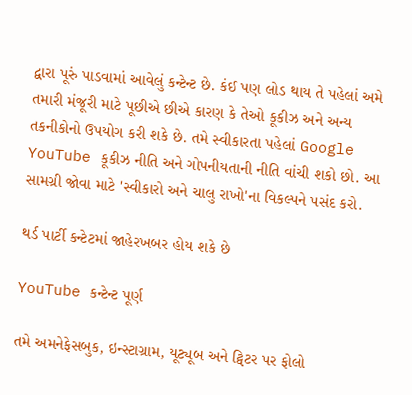દ્વારા પૂરું પાડવામાં આવેલું કન્ટેન્ટ છે. કંઈ પણ લોડ થાય તે પહેલાં અમે તમારી મંજૂરી માટે પૂછીએ છીએ કારણ કે તેઓ કૂકીઝ અને અન્ય તકનીકોનો ઉપયોગ કરી શકે છે. તમે સ્વીકારતા પહેલાં Google YouTube કૂકીઝ નીતિ અને ગોપનીયતાની નીતિ વાંચી શકો છો. આ સામગ્રી જોવા માટે 'સ્વીકારો અને ચાલુ રાખો'ના વિકલ્પને પસંદ કરો.

થર્ડ પાર્ટી કન્ટેટમાં જાહેરખબર હોય શકે છે

YouTube કન્ટેન્ટ પૂર્ણ

તમે અમનેફેસબુક, ઇન્સ્ટાગ્રામ, યૂટ્યૂબ અને ટ્વિટર પર ફોલો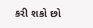કરી શકો છો